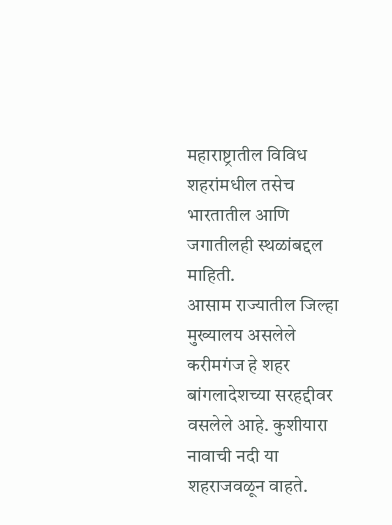महाराष्ट्रातील विविध शहरांमधील तसेच भारतातील आणि जगातीलही स्थळांबद्दल माहिती.
आसाम राज्यातील जिल्हा मुख्यालय असलेले करीमगंज हे शहर बांगलादेशच्या सरहद्दीवर वसलेले आहे. कुशीयारा नावाची नदी या शहराजवळून वाहते.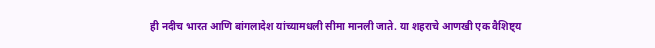ही नदीच भारत आणि बांगलादेश यांच्यामधली सीमा मानली जाते. या शहराचे आणखी एक वैशिष्ट्य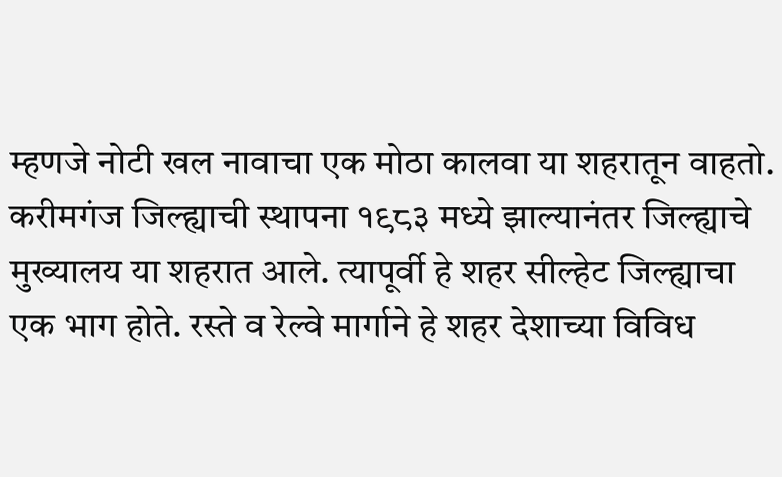म्हणजे नोटी खल नावाचा एक मोठा कालवा या शहरातून वाहतो.
करीमगंज जिल्ह्याची स्थापना १९८३ मध्ये झाल्यानंतर जिल्ह्याचे मुख्यालय या शहरात आले. त्यापूर्वी हे शहर सील्हेट जिल्ह्याचा एक भाग होते. रस्ते व रेल्वे मार्गाने हे शहर देशाच्या विविध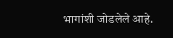भागांशी जोडलेले आहे.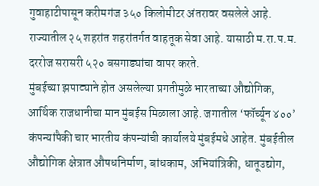गुवाहाटीपासून करीमगंज ३५० किलोमीटर अंतरावर वसलेले आहे.
राज्यातील २५ शहरांत शहरांतर्गत वाहतूक सेवा आहे. यासाठी म.रा.प.म. दररोज सरासरी ५२० बसगाड्यांचा वापर करते.
मुंबईच्या झपाट्याने होत असलेल्या प्रगतीमुळे भारताच्या औद्योगिक, आर्थिक राजधानीचा मान मुंबईस मिळाला आहे. जगातील ‘फॉर्च्यून ४००’ कंपन्यांपैकी चार भारतीय कंपन्यांची कार्यालये मुंबईमधे आहेत. मुंबईतील औद्योगिक क्षेत्रात औषधनिर्माण, बांधकाम, अभियांत्रिकी, धातूउद्योग,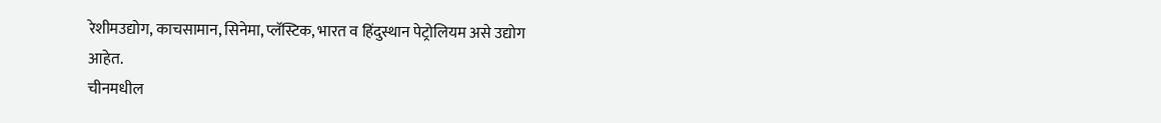रेशीमउद्योग, काचसामान, सिनेमा, प्लॅस्टिक, भारत व हिंदुस्थान पेट्रोलियम असे उद्योग आहेत.
चीनमधील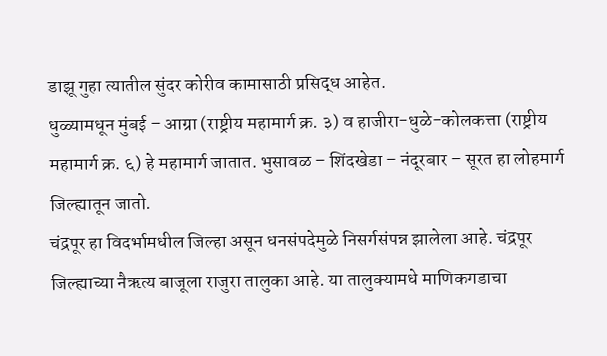डाझू गुहा त्यातील सुंदर कोरीव कामासाठी प्रसिद्ध आहेत.
धुळ्यामधून मुंबई – आग्रा (राष्ट्रीय महामार्ग क्र. ३) व हाजीरा-धुळे-कोलकत्ता (राष्ट्रीय महामार्ग क्र. ६) हे महामार्ग जातात. भुसावळ – शिंदखेडा – नंदूरबार – सूरत हा लोहमार्ग जिल्ह्यातून जातो.
चंद्रपूर हा विदर्भामधील जिल्हा असून धनसंपदेमुळे निसर्गसंपन्न झालेला आहे. चंद्रपूर जिल्ह्याच्या नैऋत्य बाजूला राजुरा तालुका आहे. या तालुक्यामधे माणिकगडाचा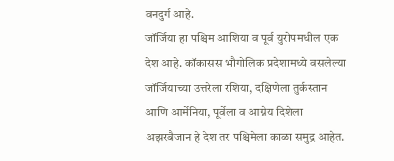वनदुर्ग आहे.
जॉर्जिया हा पश्चिम आशिया व पूर्व युरोपमधील एक देश आहे. कॉकासस भौगोलिक प्रदेशामध्ये वसलेल्या जॉर्जियाच्या उत्तरेला रशिया, दक्षिणेला तुर्कस्तान आणि आर्मेनिया, पूर्वेला व आग्नेय दिशेला अझरबैजान हे देश तर पश्चिमेला काळा समुद्र आहेत.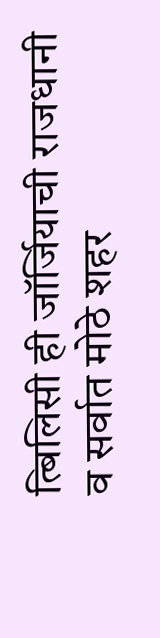त्बिलिसी ही जॉर्जियाची राजधानी व सर्वात मोठे शहर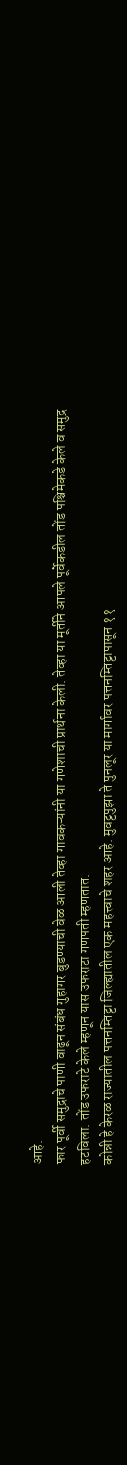आहे.
फार पूर्वी समुद्राचे पाणी वाढून संबंध गुहागर बुडण्याची वेळ आली तेव्हा गावकऱ्यांनी या गणेशाची प्रार्थना केली. तेव्हा या मूर्तीने आपले पूर्वेकडील तोंड पश्चिमेकडे केले व समुद्र हटविला. तोंड उफराटे केले म्हणून यास उफराटा गणपती म्हणतात.
कोन्नी हे केरळ राज्यातील पत्तनम्तिट्टा जिल्ह्यातील एक महत्त्वाचे शहर आहे. मुवट्टपुझा ते पुनलूर या मार्गावर पत्तनम्तिट्टापासून ११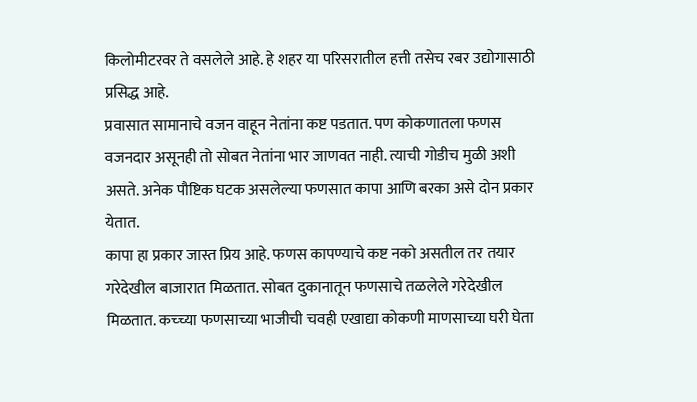किलोमीटरवर ते वसलेले आहे. हे शहर या परिसरातील हत्ती तसेच रबर उद्योगासाठी प्रसिद्ध आहे.
प्रवासात सामानाचे वजन वाहून नेतांना कष्ट पडतात. पण कोकणातला फणस वजनदार असूनही तो सोबत नेतांना भार जाणवत नाही. त्याची गोडीच मुळी अशी असते. अनेक पौष्टिक घटक असलेल्या फणसात कापा आणि बरका असे दोन प्रकार येतात.
कापा हा प्रकार जास्त प्रिय आहे. फणस कापण्याचे कष्ट नको असतील तर तयार गरेदेखील बाजारात मिळतात. सोबत दुकानातून फणसाचे तळलेले गरेदेखील मिळतात. कच्च्या फणसाच्या भाजीची चवही एखाद्या कोकणी माणसाच्या घरी घेता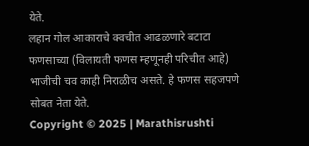येते.
लहान गोल आकाराचे क्वचीत आढळणारे बटाटा फणसाच्या (विलायती फणस म्हणूनही परिचीत आहे) भाजीची चव काही निराळीच असते. हे फणस सहजपणे सोबत नेता येते.
Copyright © 2025 | Marathisrushti